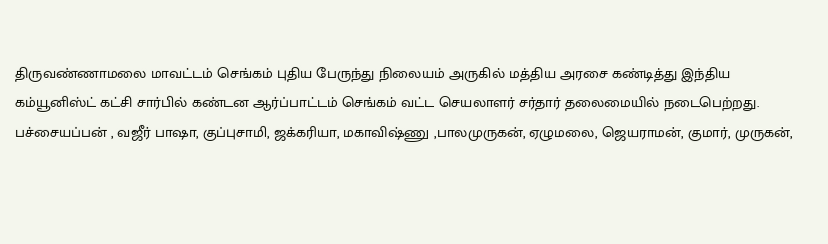திருவண்ணாமலை மாவட்டம் செங்கம் புதிய பேருந்து நிலையம் அருகில் மத்திய அரசை கண்டித்து இந்திய கம்யூனிஸ்ட் கட்சி சார்பில் கண்டன ஆர்ப்பாட்டம் செங்கம் வட்ட செயலாளர் சர்தார் தலைமையில் நடைபெற்றது.
பச்சையப்பன் , வஜீர் பாஷா, குப்புசாமி, ஜக்கரியா, மகாவிஷ்ணு ,பாலமுருகன், ஏழுமலை, ஜெயராமன், குமார், முருகன்,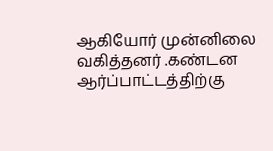ஆகியோர் முன்னிலை வகித்தனர் .கண்டன ஆர்ப்பாட்டத்திற்கு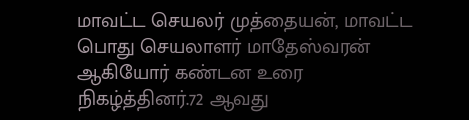மாவட்ட செயலர் முத்தையன், மாவட்ட பொது செயலாளர் மாதேஸ்வரன் ஆகியோர் கண்டன உரை நிகழ்த்தினர்.72 ஆவது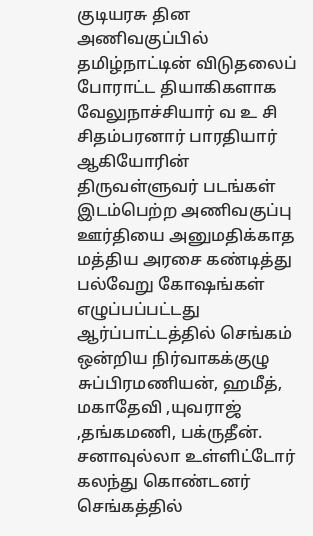குடியரசு தின அணிவகுப்பில் தமிழ்நாட்டின் விடுதலைப் போராட்ட தியாகிகளாக வேலுநாச்சியார் வ உ சி சிதம்பரனார் பாரதியார் ஆகியோரின் திருவள்ளுவர் படங்கள் இடம்பெற்ற அணிவகுப்பு ஊர்தியை அனுமதிக்காத மத்திய அரசை கண்டித்து பல்வேறு கோஷங்கள் எழுப்பப்பட்டது ஆர்ப்பாட்டத்தில் செங்கம் ஒன்றிய நிர்வாகக்குழு சுப்பிரமணியன், ஹமீத், மகாதேவி ,யுவராஜ் ,தங்கமணி, பக்ருதீன். சனாவுல்லா உள்ளிட்டோர் கலந்து கொண்டனர்
செங்கத்தில்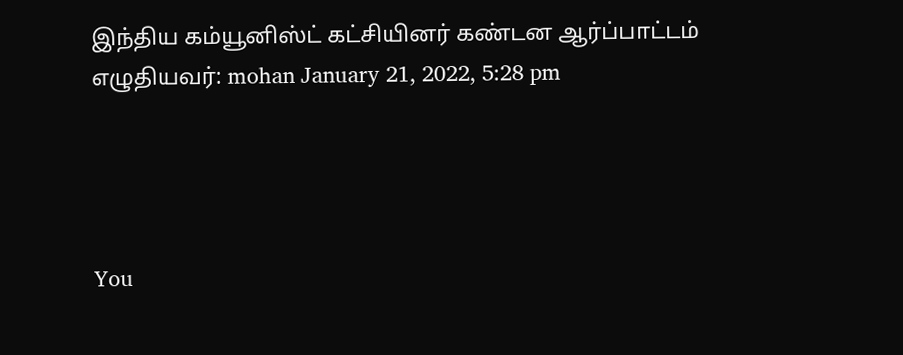இந்திய கம்யூனிஸ்ட் கட்சியினர் கண்டன ஆர்ப்பாட்டம்
எழுதியவர்: mohan January 21, 2022, 5:28 pm




You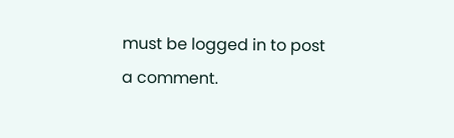must be logged in to post a comment.